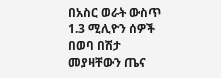በአስር ወራት ውስጥ 1.3 ሚሊዮን ሰዎች በወባ በሽታ መያዛቸውን ጤና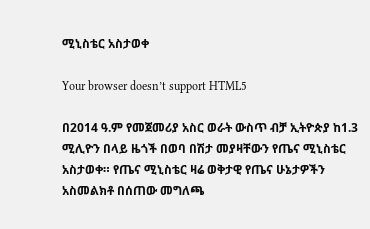ሚኒስቴር አስታወቀ

Your browser doesn’t support HTML5

በ2014 ዓ.ም የመጀመሪያ አስር ወራት ውስጥ ብቻ ኢትዮጵያ ከ1.3 ሚሊዮን በላይ ዜጎች በወባ በሽታ መያዛቸውን የጤና ሚኒስቴር አስታወቀ። የጤና ሚኒስቴር ዛሬ ወቅታዊ የጤና ሁኔታዎችን አስመልክቶ በሰጠው መግለጫ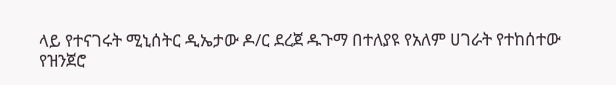ላይ የተናገሩት ሚኒሰትር ዲኤታው ዶ/ር ደረጀ ዱጉማ በተለያዩ የአለም ሀገራት የተከሰተው የዝንጀሮ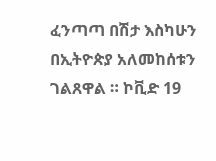ፈንጣጣ በሽታ እስካሁን በኢትዮጵያ አለመከሰቱን ገልጸዋል ። ኮቪድ 19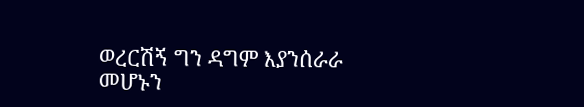ወረርሽኝ ግን ዳግም እያንሰራራ መሆኑን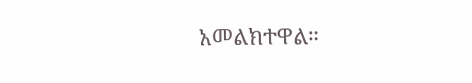አመልክተዋል።